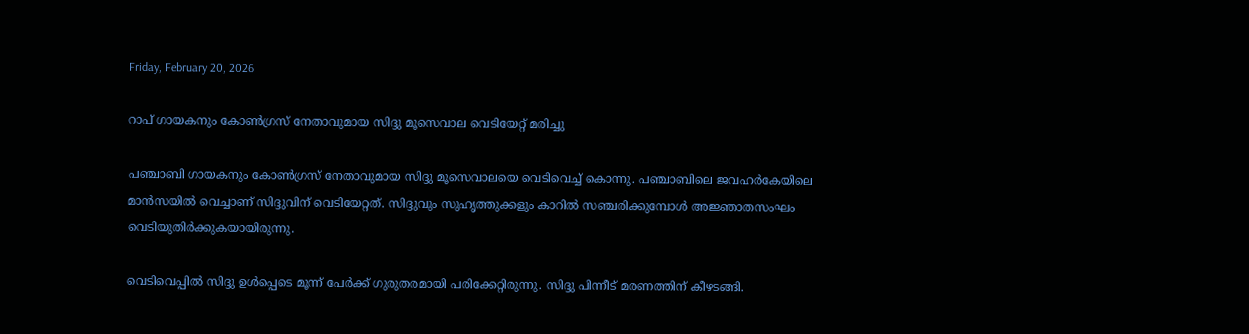Friday, February 20, 2026

റാപ് ഗായകനും കോൺഗ്രസ് നേതാവുമായ സിദ്ദു മൂസെവാല വെടിയേറ്റ് മരിച്ചു

പഞ്ചാബി ഗായകനും കോണ്‍ഗ്രസ് നേതാവുമായ സിദ്ദു മൂസെവാലയെ വെടിവെച്ച് കൊന്നു. പഞ്ചാബിലെ ജവഹര്‍കേയിലെ മാന്‍സയില്‍ വെച്ചാണ് സിദ്ദുവിന് വെടിയേറ്റത്. സിദ്ദുവും സുഹൃത്തുക്കളും കാറില്‍ സഞ്ചരിക്കുമ്പോള്‍ അജ്ഞാതസംഘം വെടിയുതിര്‍ക്കുകയായിരുന്നു.

വെടിവെപ്പില്‍ സിദ്ദു ഉള്‍പ്പെടെ മൂന്ന് പേര്‍ക്ക് ഗുരുതരമായി പരിക്കേറ്റിരുന്നു. സിദ്ദു പിന്നീട് മരണത്തിന് കീഴടങ്ങി.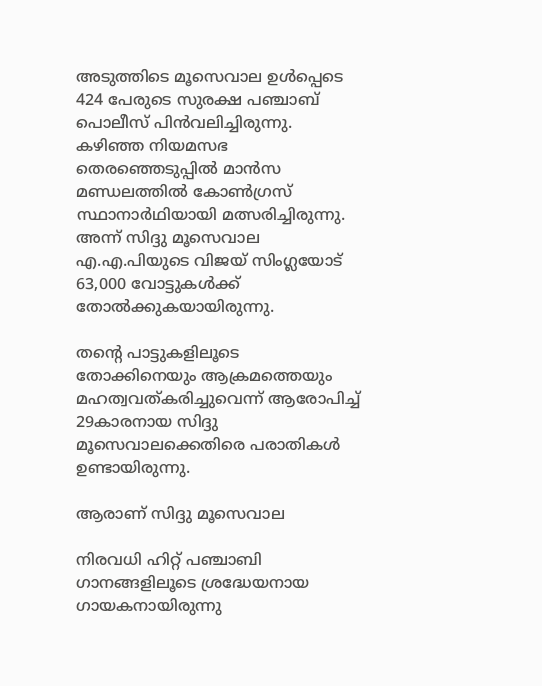അടുത്തിടെ മൂസെവാല ഉള്‍പ്പെടെ 424 പേരുടെ സുരക്ഷ പഞ്ചാബ് പൊലീസ് പിന്‍വലിച്ചിരുന്നു. കഴിഞ്ഞ നിയമസഭ തെരഞ്ഞെടുപ്പില്‍ മാന്‍സ മണ്ഡലത്തില്‍ കോണ്‍ഗ്രസ് സ്ഥാനാര്‍ഥിയായി മത്സരിച്ചിരുന്നു. അന്ന് സിദ്ദു മൂസെവാല എ.എ.പിയുടെ വിജയ് സിംഗ്ലയോട് 63,000 വോട്ടുകള്‍ക്ക് തോൽക്കുകയായിരുന്നു.

തന്റെ പാട്ടുകളിലൂടെ തോക്കിനെയും ആക്രമത്തെയും മഹത്വവത്കരിച്ചുവെന്ന് ആരോപിച്ച് 29കാരനായ സിദ്ദു മൂസെവാലക്കെതിരെ പരാതികൾ ഉണ്ടായിരുന്നു.

ആരാണ് സിദ്ദു മൂസെവാല

നിരവധി ഹിറ്റ് പഞ്ചാബി ഗാനങ്ങളിലൂടെ ശ്രദ്ധേയനായ ഗായകനായിരുന്നു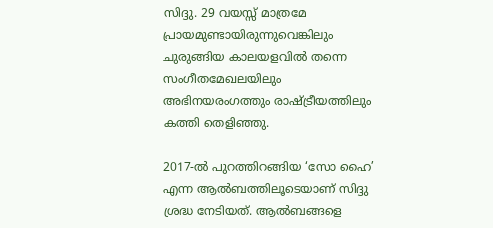സിദ്ദു. 29 വയസ്സ് മാത്രമേ പ്രായമുണ്ടായിരുന്നുവെങ്കിലും ചുരുങ്ങിയ കാലയളവില്‍ തന്നെ സംഗീതമേഖലയിലും അഭിനയരംഗത്തും രാഷ്ട്രീയത്തിലും കത്തി തെളിഞ്ഞു.

2017-ല്‍ പുറത്തിറങ്ങിയ ‘സോ ഹൈ’ എന്ന ആല്‍ബത്തിലൂടെയാണ് സിദ്ദു ശ്രദ്ധ നേടിയത്. ആല്‍ബങ്ങളെ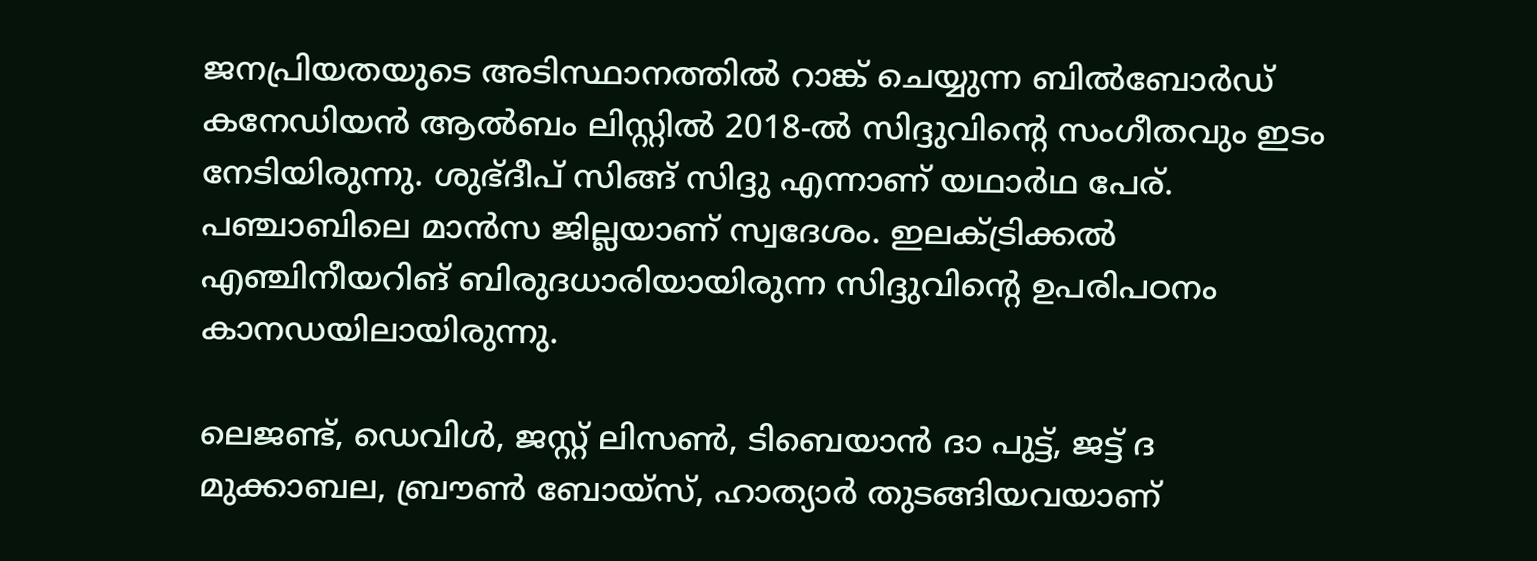ജനപ്രിയതയുടെ അടിസ്ഥാനത്തില്‍ റാങ്ക് ചെയ്യുന്ന ബില്‍ബോര്‍ഡ് കനേഡിയന്‍ ആല്‍ബം ലിസ്റ്റില്‍ 2018-ല്‍ സിദ്ദുവിന്റെ സംഗീതവും ഇടം നേടിയിരുന്നു. ശുഭ്ദീപ് സിങ്ങ് സിദ്ദു എന്നാണ് യഥാര്‍ഥ പേര്. പഞ്ചാബിലെ മാന്‍സ ജില്ലയാണ് സ്വദേശം. ഇലക്ട്രിക്കല്‍ എഞ്ചിനീയറിങ് ബിരുദധാരിയായിരുന്ന സിദ്ദുവിന്റെ ഉപരിപഠനം കാനഡയിലായിരുന്നു.

ലെജണ്ട്, ഡെവിള്‍, ജസ്റ്റ് ലിസണ്‍, ടിബെയാന്‍ ദാ പുട്ട്, ജട്ട് ദ മുക്കാബല, ബ്രൗണ്‍ ബോയ്‌സ്, ഹാത്യാര്‍ തുടങ്ങിയവയാണ്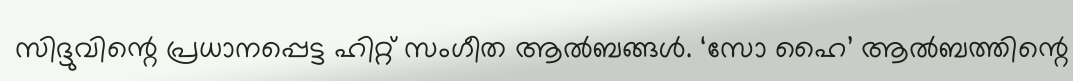സിദ്ദുവിന്റെ പ്രധാനപ്പെട്ട ഹിറ്റ് സംഗീത ആല്‍ബങ്ങള്‍. ‘സോ ഹൈ’ ആല്‍ബത്തിന്റെ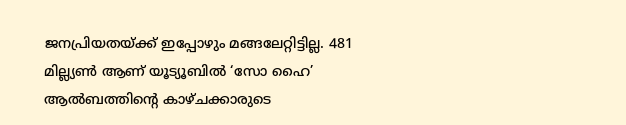ജനപ്രിയതയ്ക്ക് ഇപ്പോഴും മങ്ങലേറ്റിട്ടില്ല. 481 മില്ല്യണ്‍ ആണ് യൂട്യൂബില്‍ ‘സോ ഹൈ’ ആല്‍ബത്തിന്റെ കാഴ്ചക്കാരുടെ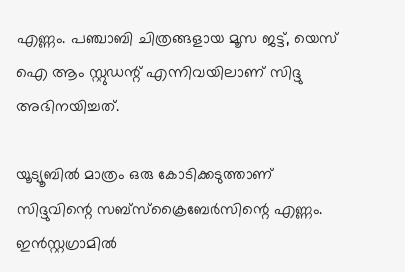എണ്ണം. പഞ്ചാബി ചിത്രങ്ങളായ മൂസ ജട്ട്, യെസ് ഐ ആം സ്റ്റുഡന്റ് എന്നിവയിലാണ് സിദ്ദു അഭിനയിച്ചത്.

യൂട്യൂബില്‍ മാത്രം ഒരു കോടിക്കടുത്താണ് സിദ്ദുവിന്റെ സബ്‌സ്‌ക്രൈബേര്‍സിന്റെ എണ്ണം. ഇന്‍സ്റ്റഗ്രാമില്‍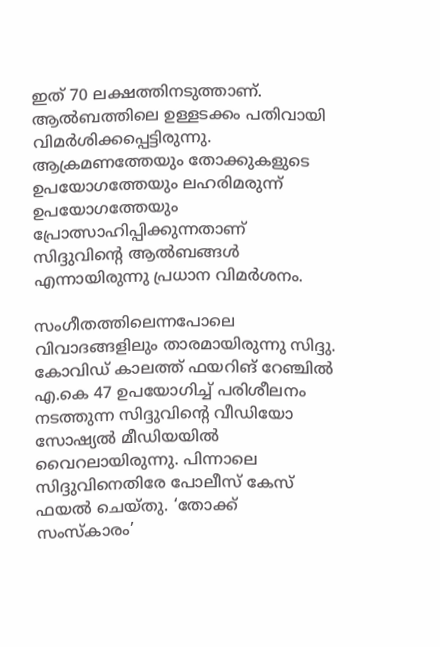ഇത് 70 ലക്ഷത്തിനടുത്താണ്. ആല്‍ബത്തിലെ ഉള്ളടക്കം പതിവായി വിമര്‍ശിക്കപ്പെട്ടിരുന്നു. ആക്രമണത്തേയും തോക്കുകളുടെ ഉപയോഗത്തേയും ലഹരിമരുന്ന് ഉപയോഗത്തേയും പ്രോത്സാഹിപ്പിക്കുന്നതാണ് സിദ്ദുവിന്റെ ആല്‍ബങ്ങള്‍ എന്നായിരുന്നു പ്രധാന വിമര്‍ശനം.

സംഗീതത്തിലെന്നപോലെ വിവാദങ്ങളിലും താരമായിരുന്നു സിദ്ദു. കോവിഡ് കാലത്ത് ഫയറിങ് റേഞ്ചില്‍ എ.കെ 47 ഉപയോഗിച്ച് പരിശീലനം നടത്തുന്ന സിദ്ദുവിന്റെ വീഡിയോ സോഷ്യല്‍ മീഡിയയില്‍ വൈറലായിരുന്നു. പിന്നാലെ സിദ്ദുവിനെതിരേ പോലീസ് കേസ് ഫയല്‍ ചെയ്തു. ‘തോക്ക് സംസ്‌കാരം’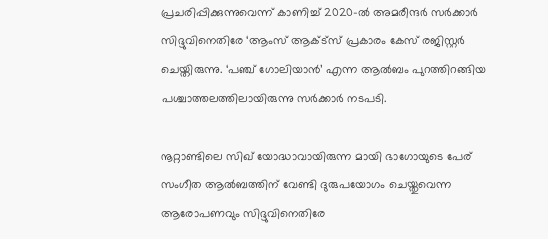പ്രചരിപ്പിക്കുന്നുവെന്ന് കാണിച്ച് 2020-ല്‍ അമരീന്ദര്‍ സര്‍ക്കാര്‍ സിദ്ദുവിനെതിരേ ‘ആംസ് ആക്ട്‌സ് പ്രകാരം കേസ് രജിസ്റ്റര്‍ ചെയ്തിരുന്നു. ‘പഞ്ച് ഗോലിയാന്‍’ എന്ന ആല്‍ബം പുറത്തിറങ്ങിയ പശ്ചാത്തലത്തിലായിരുന്നു സര്‍ക്കാര്‍ നടപടി.

നൂറ്റാണ്ടിലെ സിഖ് യോദ്ധാവായിരുന്ന മായി ഭാഗോയുടെ പേര് സംഗീത ആല്‍ബത്തിന് വേണ്ടി ദുരുപയോഗം ചെയ്തുവെന്ന ആരോപണവും സിദ്ദുവിനെതിരേ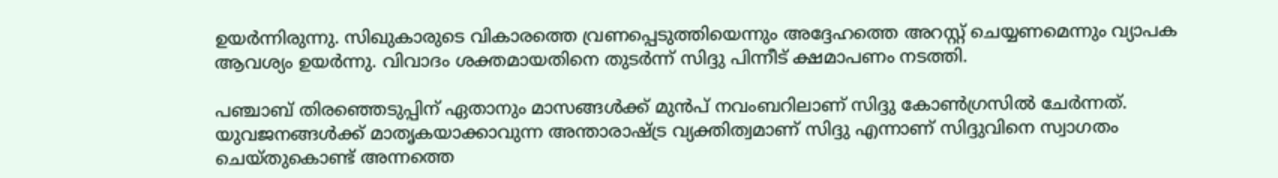ഉയര്‍ന്നിരുന്നു. സിഖുകാരുടെ വികാരത്തെ വ്രണപ്പെടുത്തിയെന്നും അദ്ദേഹത്തെ അറസ്റ്റ് ചെയ്യണമെന്നും വ്യാപക ആവശ്യം ഉയര്‍ന്നു. വിവാദം ശക്തമായതിനെ തുടര്‍ന്ന് സിദ്ദു പിന്നീട് ക്ഷമാപണം നടത്തി.

പഞ്ചാബ് തിരഞ്ഞെടുപ്പിന് ഏതാനും മാസങ്ങള്‍ക്ക് മുന്‍പ് നവംബറിലാണ് സിദ്ദു കോണ്‍ഗ്രസില്‍ ചേര്‍ന്നത്. യുവജനങ്ങള്‍ക്ക് മാതൃകയാക്കാവുന്ന അന്താരാഷ്ട്ര വ്യക്തിത്വമാണ് സിദ്ദു എന്നാണ് സിദ്ദുവിനെ സ്വാഗതം ചെയ്തുകൊണ്ട് അന്നത്തെ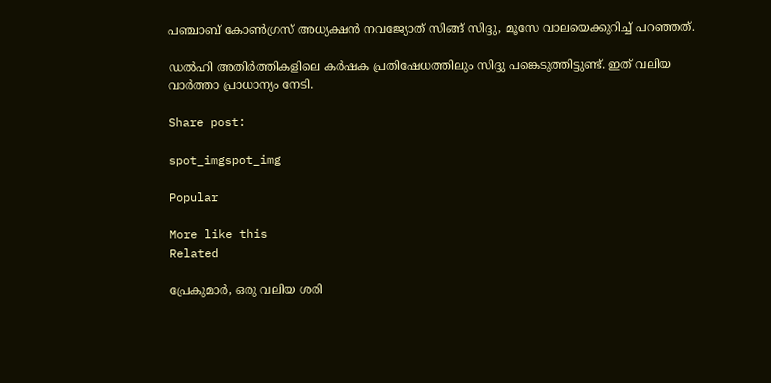പഞ്ചാബ് കോണ്‍ഗ്രസ് അധ്യക്ഷന്‍ നവജ്യോത് സിങ്ങ് സിദ്ദു, മൂസേ വാലയെക്കുറിച്ച് പറഞ്ഞത്.

ഡല്‍ഹി അതിര്‍ത്തികളിലെ കര്‍ഷക പ്രതിഷേധത്തിലും സിദ്ദു പങ്കെടുത്തിട്ടുണ്ട്. ഇത് വലിയ വാർത്താ പ്രാധാന്യം നേടി.

Share post:

spot_imgspot_img

Popular

More like this
Related

പ്രേകുമാർ, ഒരു വലിയ ശരി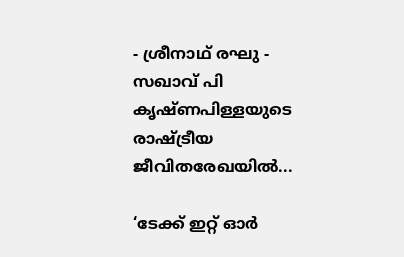- ശ്രീനാഥ് രഘു - സഖാവ് പി കൃഷ്ണപിള്ളയുടെ രാഷ്ട്രീയ ജീവിതരേഖയിൽ...

‘ടേക്ക് ഇറ്റ് ഓർ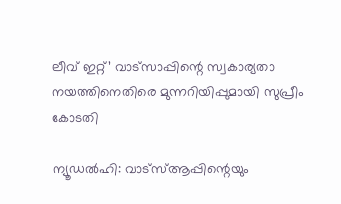ലീവ് ഇറ്റ്’ വാട്സാപ്പിന്റെ സ്വകാര്യതാ നയത്തിനെതിരെ മുന്നറിയിപ്പുമായി സുപ്രീം കോടതി

ന്യൂഡൽഹി: വാട്‌സ്ആപ്പിന്റെയും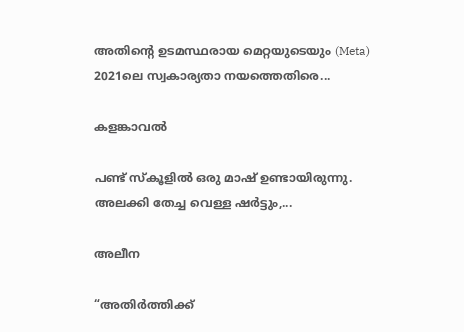അതിന്റെ ഉടമസ്ഥരായ മെറ്റയുടെയും (Meta) 2021ലെ സ്വകാര്യതാ നയത്തെതിരെ...

കളങ്കാവൽ

പണ്ട് സ്കൂളിൽ ഒരു മാഷ് ഉണ്ടായിരുന്നു. അലക്കി തേച്ച വെള്ള ഷർട്ടും,...

അലീന

“അതിര്‍ത്തിക്ക്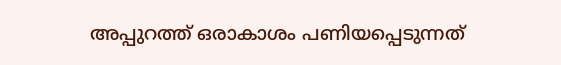അപ്പുറത്ത് ഒരാകാശം പണിയപ്പെടുന്നത്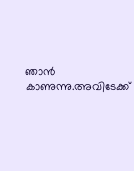ഞാന്‍ കാണുന്നു.അവിടേക്ക്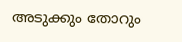അടുക്കും തോറും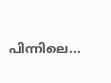പിന്നിലെ...